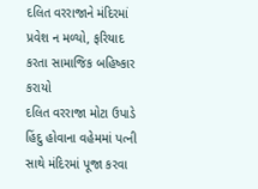દલિત વરરાજાને મંદિરમાં પ્રવેશ ન મળ્યો, ફરિયાદ કરતા સામાજિક બહિષ્કાર કરાયો
દલિત વરરાજા મોટા ઉપાડે હિંદુ હોવાના વહેમમાં પત્ની સાથે મંદિરમાં પૂજા કરવા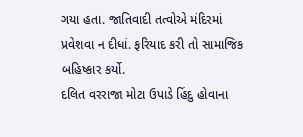ગયા હતા. જાતિવાદી તત્વોએ મંદિરમાં પ્રવેશવા ન દીધાં. ફરિયાદ કરી તો સામાજિક બહિષ્કાર કર્યો.
દલિત વરરાજા મોટા ઉપાડે હિંદુ હોવાના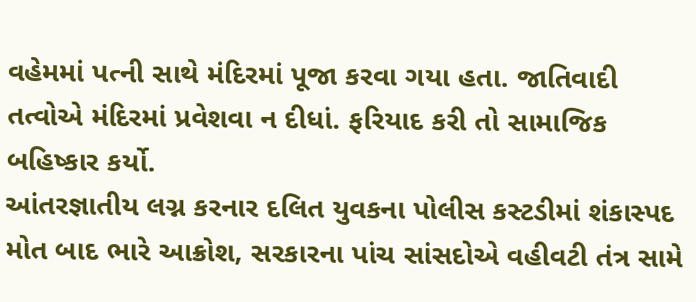વહેમમાં પત્ની સાથે મંદિરમાં પૂજા કરવા ગયા હતા. જાતિવાદી તત્વોએ મંદિરમાં પ્રવેશવા ન દીધાં. ફરિયાદ કરી તો સામાજિક બહિષ્કાર કર્યો.
આંતરજ્ઞાતીય લગ્ન કરનાર દલિત યુવકના પોલીસ કસ્ટડીમાં શંકાસ્પદ મોત બાદ ભારે આક્રોશ, સરકારના પાંચ સાંસદોએ વહીવટી તંત્ર સામે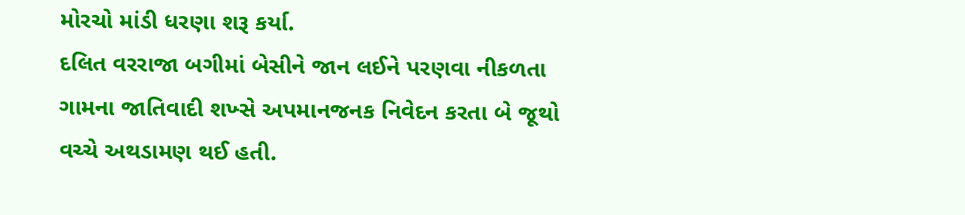મોરચો માંડી ધરણા શરૂ કર્યા.
દલિત વરરાજા બગીમાં બેસીને જાન લઈને પરણવા નીકળતા ગામના જાતિવાદી શખ્સે અપમાનજનક નિવેદન કરતા બે જૂથો વચ્ચે અથડામણ થઈ હતી.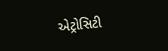એટ્રોસિટી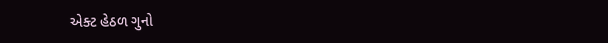એક્ટ હેઠળ ગુનો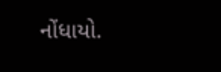નોંધાયો.